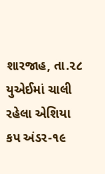શારજાહ, તા.૨૮
યુએઈમાં ચાલી રહેલા એશિયા કપ અંડર-૧૯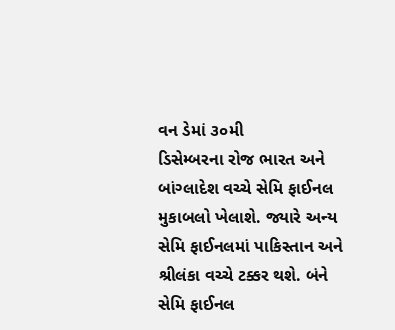વન ડેમાં ૩૦મી
ડિસેમ્બરના રોજ ભારત અને બાંગ્લાદેશ વચ્ચે સેમિ ફાઈનલ મુકાબલો ખેલાશે. જ્યારે અન્ય
સેમિ ફાઈનલમાં પાકિસ્તાન અને શ્રીલંકા વચ્ચે ટક્કર થશે. બંને સેમિ ફાઈનલ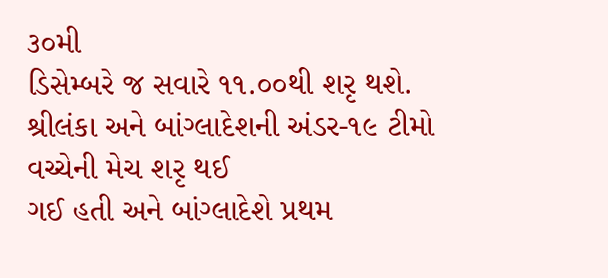૩૦મી
ડિસેમ્બરે જ સવારે ૧૧.૦૦થી શરૃ થશે.
શ્રીલંકા અને બાંગ્લાદેશની અંડર-૧૯ ટીમો વચ્ચેની મેચ શરૃ થઈ
ગઈ હતી અને બાંગ્લાદેશે પ્રથમ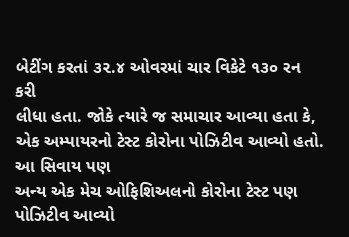બેટીંગ કરતાં ૩૨.૪ ઓવરમાં ચાર વિકેટે ૧૩૦ રન કરી
લીધા હતા. જોકે ત્યારે જ સમાચાર આવ્યા હતા કે, એક અમ્પાયરનો ટેસ્ટ કોરોના પોઝિટીવ આવ્યો હતો. આ સિવાય પણ
અન્ય એક મેચ ઓફિશિઅલનો કોરોના ટેસ્ટ પણ પોઝિટીવ આવ્યો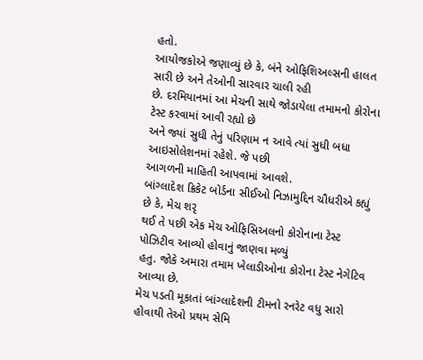હતો.
આયોજકોએ જણાવ્યું છે કે, બંને ઓફિશિઅલ્સની હાલત સારી છે અને તેઓની સારવાર ચાલી રહી
છે. દરમિયાનમાં આ મેચની સાથે જોડાયેલા તમામનો કોરોના ટેસ્ટ કરવામાં આવી રહ્યો છે
અને જ્યાં સુધી તેનું પરિણામ ન આવે ત્યાં સુધી બધા આઇસોલેશનમાં રહેશે. જે પછી
આગળની માહિતી આપવામાં આવશે.
બાંગ્લાદેશ ક્રિકેટ બોર્ડના સીઈઓ નિઝામુદ્દિન ચૌધરીએ કહ્યું
છે કે, મેચ શરૃ
થઈ તે પછી એક મેચ ઓફિસિઅલનો કોરોનાના ટેસ્ટ પોઝિટીવ આવ્યો હોવાનું જાણવા મળ્યું
હતુ. જોકે અમારા તમામ ખેલાડીઓના કોરોના ટેસ્ટ નેગેટિવ આવ્યા છે.
મેચ પડતી મૂકાતાં બાંગ્લાદેશની ટીમનો રનરેટ વધુ સારો હોવાથી તેઓ પ્રથમ સેમિ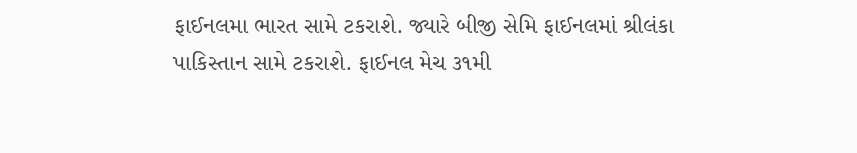ફાઈનલમા ભારત સામે ટકરાશે. જ્યારે બીજી સેમિ ફાઈનલમાં શ્રીલંકા પાકિસ્તાન સામે ટકરાશે. ફાઈનલ મેચ ૩૧મી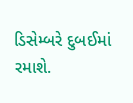ડિસેમ્બરે દુબઈમાં રમાશે.